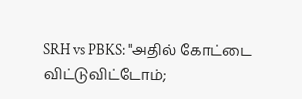SRH vs PBKS: "அதில் கோட்டை விட்டுவிட்டோம்;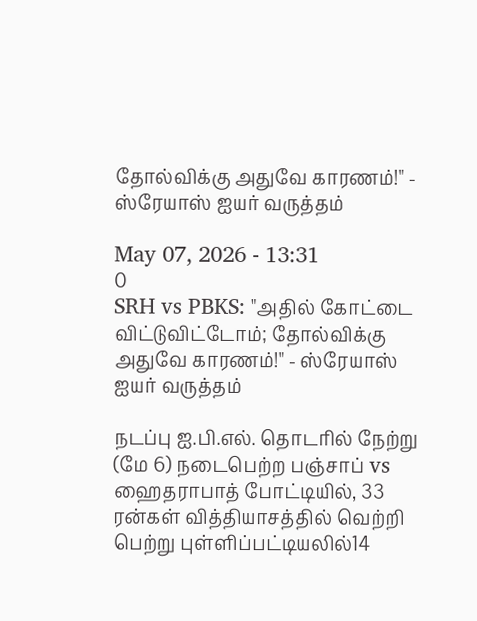தோல்விக்கு அதுவே காரணம்!" - ஸ்ரேயாஸ் ஐயர் வருத்தம்

May 07, 2026 - 13:31
0
SRH vs PBKS: "அதில் கோட்டை விட்டுவிட்டோம்; தோல்விக்கு அதுவே காரணம்!" - ஸ்ரேயாஸ் ஐயர் வருத்தம்

நடப்பு ஐ.பி.எல். தொடரில் நேற்று (மே 6) நடைபெற்ற பஞ்சாப் vs ஹைதராபாத் போட்டியில், 33 ரன்கள் வித்தியாசத்தில் வெற்றி பெற்று புள்ளிப்பட்டியலில்14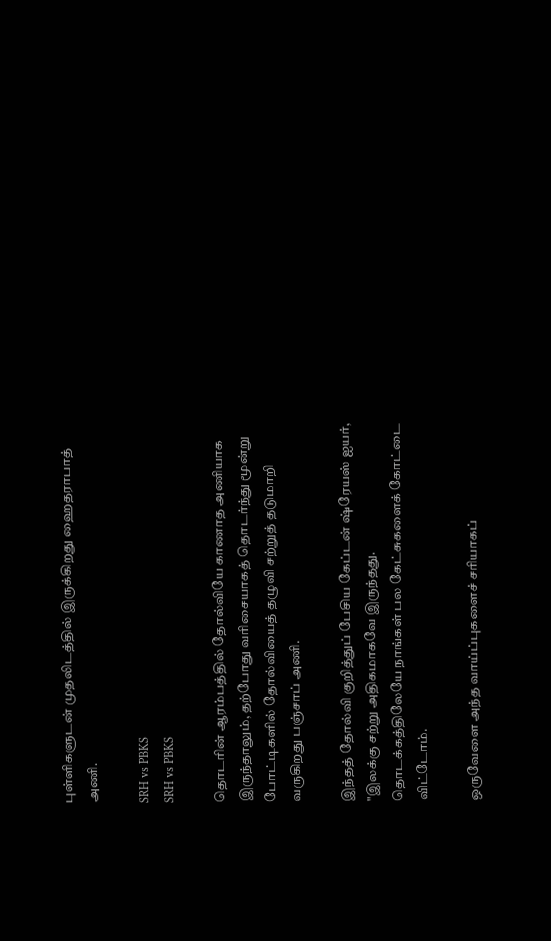புள்ளிகளுடன் முதலிடத்தில் இருக்கிறது ஹைதராபாத் அணி.

SRH vs PBKS
SRH vs PBKS

தொடரின் ஆரம்பத்தில் தோல்வியே காணாத அணியாக இருந்தாலும், தற்போது வரிசையாகத் தொடர்ந்து மூன்று போட்டிகளில் தோல்வியைத் தழுவி சற்றுத் தடுமாறி வருகிறது பஞ்சாப் அணி.

இந்தத் தோல்வி குறித்துப் பேசிய கேப்டன் ஷ்ரேயஸ் ஐயர், "இலக்கு சற்று அதிகமாகவே இருந்தது. தொடக்கத்திலேயே நாங்கள் பல கேட்சுகளைக் கோட்டை விட்டோம்.

ஒருவேளை அந்த வாய்ப்புகளைச் சரியாகப்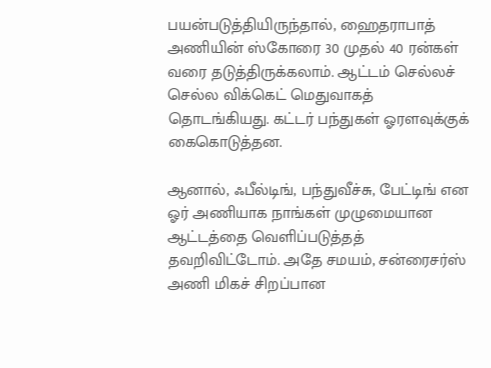பயன்படுத்தியிருந்தால், ஹைதராபாத் அணியின் ஸ்கோரை 30 முதல் 40 ரன்கள் வரை தடுத்திருக்கலாம். ஆட்டம் செல்லச் செல்ல விக்கெட் மெதுவாகத் தொடங்கியது. கட்டர் பந்துகள் ஓரளவுக்குக் கைகொடுத்தன.

ஆனால், ஃபீல்டிங், பந்துவீச்சு, பேட்டிங் என ஓர் அணியாக நாங்கள் முழுமையான ஆட்டத்தை வெளிப்படுத்தத் தவறிவிட்டோம். அதே சமயம், சன்ரைசர்ஸ் அணி மிகச் சிறப்பான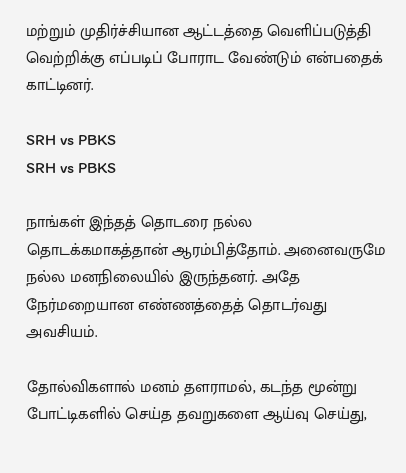மற்றும் முதிர்ச்சியான ஆட்டத்தை வெளிப்படுத்தி வெற்றிக்கு எப்படிப் போராட வேண்டும் என்பதைக் காட்டினர்.

SRH vs PBKS
SRH vs PBKS

நாங்கள் இந்தத் தொடரை நல்ல தொடக்கமாகத்தான் ஆரம்பித்தோம். அனைவருமே நல்ல மனநிலையில் இருந்தனர். அதே நேர்மறையான எண்ணத்தைத் தொடர்வது அவசியம்.

தோல்விகளால் மனம் தளராமல், கடந்த மூன்று போட்டிகளில் செய்த தவறுகளை ஆய்வு செய்து,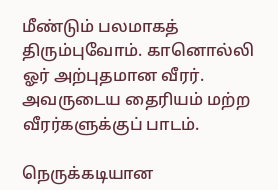மீண்டும் பலமாகத் திரும்புவோம். கானொல்லி ஓர் அற்புதமான வீரர். அவருடைய தைரியம் மற்ற வீரர்களுக்குப் பாடம்.

நெருக்கடியான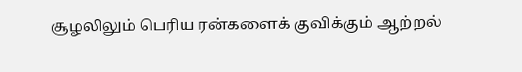சூழலிலும் பெரிய ரன்களைக் குவிக்கும் ஆற்றல்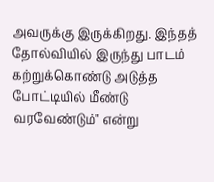அவருக்கு இருக்கிறது. இந்தத் தோல்வியில் இருந்து பாடம் கற்றுக்கொண்டு அடுத்த போட்டியில் மீண்டு வரவேண்டும்" என்று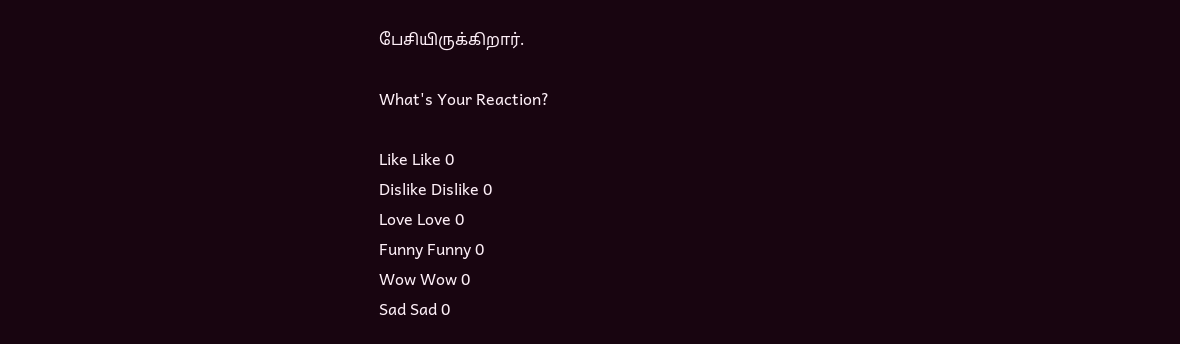பேசியிருக்கிறார்.

What's Your Reaction?

Like Like 0
Dislike Dislike 0
Love Love 0
Funny Funny 0
Wow Wow 0
Sad Sad 0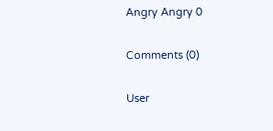Angry Angry 0

Comments (0)

User